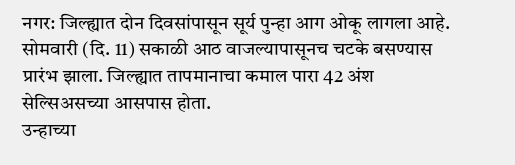नगर: जिल्ह्यात दोन दिवसांपासून सूर्य पुन्हा आग ओकू लागला आहे. सोमवारी (दि. 11) सकाळी आठ वाजल्यापासूनच चटके बसण्यास प्रारंभ झाला. जिल्ह्यात तापमानाचा कमाल पारा 42 अंश सेल्सिअसच्या आसपास होता.
उन्हाच्या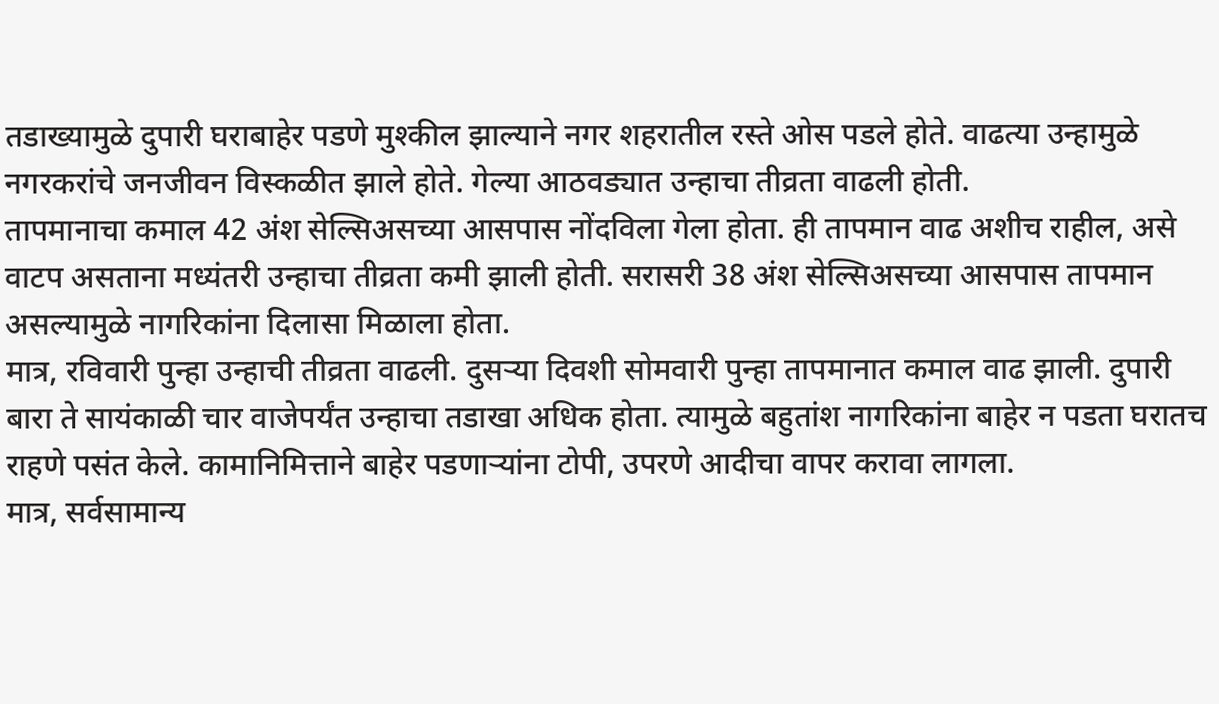तडाख्यामुळे दुपारी घराबाहेर पडणे मुश्कील झाल्याने नगर शहरातील रस्ते ओस पडले होते. वाढत्या उन्हामुळे नगरकरांचे जनजीवन विस्कळीत झाले होते. गेल्या आठवड्यात उन्हाचा तीव्रता वाढली होती.
तापमानाचा कमाल 42 अंश सेल्सिअसच्या आसपास नोंदविला गेला होता. ही तापमान वाढ अशीच राहील, असे वाटप असताना मध्यंतरी उन्हाचा तीव्रता कमी झाली होती. सरासरी 38 अंश सेल्सिअसच्या आसपास तापमान असल्यामुळे नागरिकांना दिलासा मिळाला होता.
मात्र, रविवारी पुन्हा उन्हाची तीव्रता वाढली. दुसऱ्या दिवशी सोमवारी पुन्हा तापमानात कमाल वाढ झाली. दुपारी बारा ते सायंकाळी चार वाजेपर्यंत उन्हाचा तडाखा अधिक होता. त्यामुळे बहुतांश नागरिकांना बाहेर न पडता घरातच राहणे पसंत केले. कामानिमित्ताने बाहेर पडणाऱ्यांना टोपी, उपरणे आदीचा वापर करावा लागला.
मात्र, सर्वसामान्य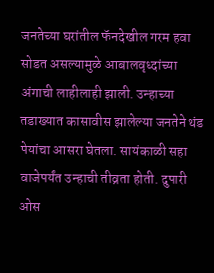जनतेच्या घरांतील फॅनदेखील गरम हवा सोडत असल्यामुळे आबालवृध्दांच्या अंगाची लाहीलाही झाली. उन्हाच्या तडाख्यात कासावीस झालेल्या जनतेने थंड पेयांचा आसरा घेतला. सायंकाळी सहा वाजेपर्यंत उन्हाची तीव्रता होती. दुपारी ओस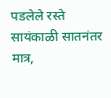पडलेले रस्ते सायंकाळी सातनंतर मात्र,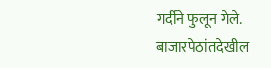गर्दीने फुलून गेले. बाजारपेठांतदेखील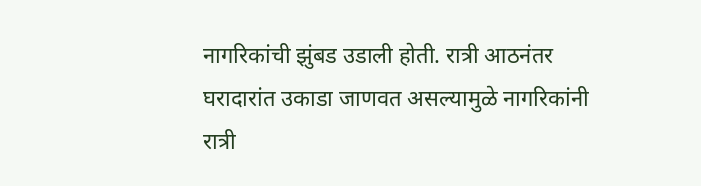नागरिकांची झुंबड उडाली होती. रात्री आठनंतर घरादारांत उकाडा जाणवत असल्यामुळे नागरिकांनी रात्री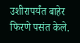उशीरापर्यंत बाहेर फिरणे पसंत केले.